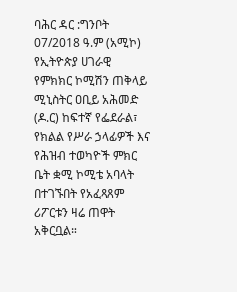ባሕር ዳር :ግንቦት 07/2018 ዓ.ም (አሚኮ) የኢትዮጵያ ሀገራዊ የምክክር ኮሚሽን ጠቅላይ ሚኒስትር ዐቢይ አሕመድ (ዶ.ር) ከፍተኛ የፌደራል፣ የክልል የሥራ ኃላፊዎች እና የሕዝብ ተወካዮች ምክር ቤት ቋሚ ኮሚቴ አባላት በተገኙበት የአፈጻጸም ሪፖርቱን ዛሬ ጠዋት አቅርቧል።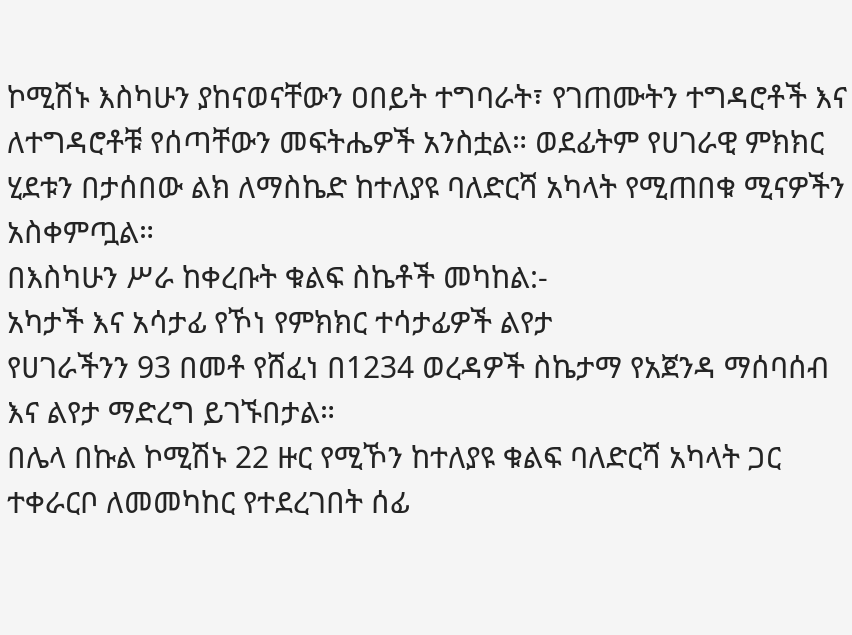ኮሚሽኑ እስካሁን ያከናወናቸውን ዐበይት ተግባራት፣ የገጠሙትን ተግዳሮቶች እና ለተግዳሮቶቹ የሰጣቸውን መፍትሔዎች አንስቷል። ወደፊትም የሀገራዊ ምክክር ሂደቱን በታሰበው ልክ ለማስኬድ ከተለያዩ ባለድርሻ አካላት የሚጠበቁ ሚናዎችን አስቀምጧል።
በእስካሁን ሥራ ከቀረቡት ቁልፍ ስኬቶች መካከል:-
አካታች እና አሳታፊ የኾነ የምክክር ተሳታፊዎች ልየታ
የሀገራችንን 93 በመቶ የሸፈነ በ1234 ወረዳዎች ስኬታማ የአጀንዳ ማሰባሰብ እና ልየታ ማድረግ ይገኙበታል።
በሌላ በኩል ኮሚሽኑ 22 ዙር የሚኾን ከተለያዩ ቁልፍ ባለድርሻ አካላት ጋር ተቀራርቦ ለመመካከር የተደረገበት ሰፊ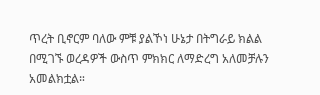ጥረት ቢኖርም ባለው ምቹ ያልኾነ ሁኔታ በትግራይ ክልል በሚገኙ ወረዳዎች ውስጥ ምክክር ለማድረግ አለመቻሉን አመልክቷል።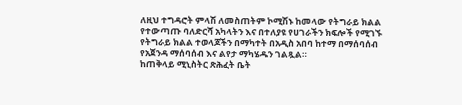ለዚህ ተግዳሮት ምላሽ ለመስጠትም ኮሚሽኑ ከመላው የትግራይ ክልል የተውጣጡ ባለድርሻ አካላትን እና በተለያዩ የሀገራችን ክፍሎች የሚገኙ የትግራይ ክልል ተወላጆችን በማካተት በአዲስ አበባ ከተማ በማሰባሰብ የአጀንዳ ማሰባሰብ እና ልየታ ማካሄዱን ገልጿል።
ከጠቅላይ ሚኒስትር ጽሕፈት ቤት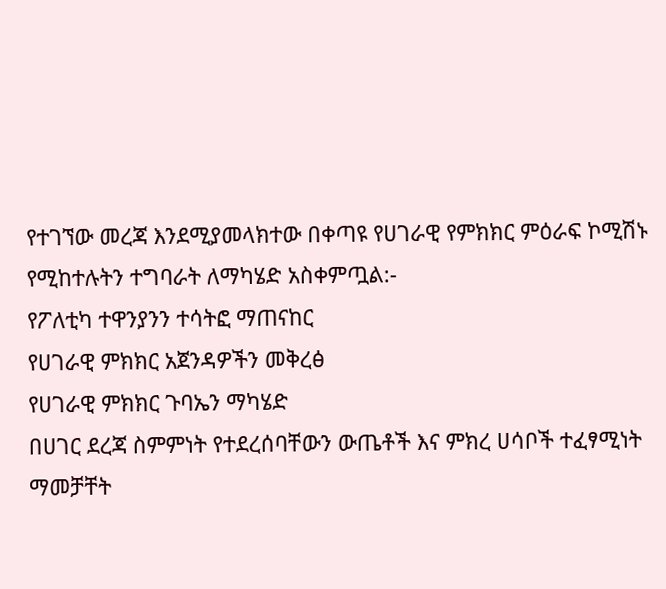የተገኘው መረጃ እንደሚያመላክተው በቀጣዩ የሀገራዊ የምክክር ምዕራፍ ኮሚሽኑ የሚከተሉትን ተግባራት ለማካሄድ አስቀምጧል:-
የፖለቲካ ተዋንያንን ተሳትፎ ማጠናከር
የሀገራዊ ምክክር አጀንዳዎችን መቅረፅ
የሀገራዊ ምክክር ጉባኤን ማካሄድ
በሀገር ደረጃ ስምምነት የተደረሰባቸውን ውጤቶች እና ምክረ ሀሳቦች ተፈፃሚነት ማመቻቸት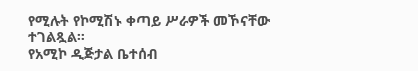የሚሉት የኮሚሽኑ ቀጣይ ሥራዎች መኾናቸው ተገልጿል።
የአሚኮ ዲጅታል ቤተሰብ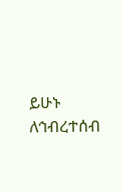ይሁኑ
ለኅብረተሰብ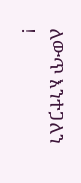ለውጥ እንተጋለን !